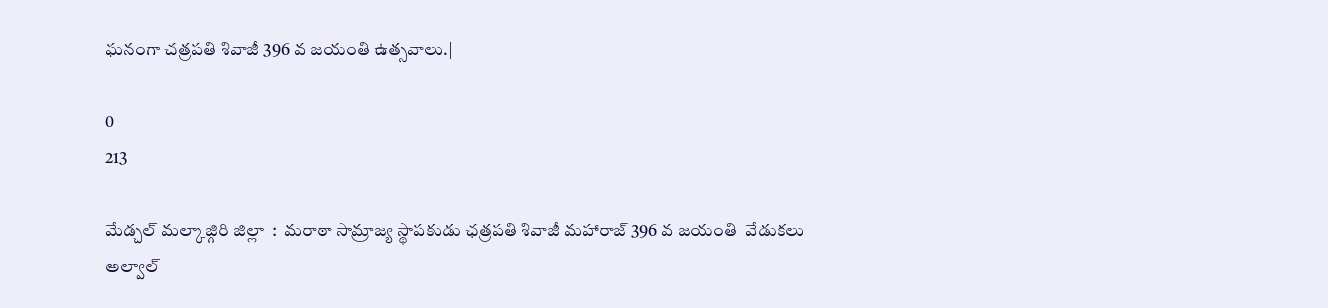ఘనంగా చత్రపతి శివాజీ 396 వ జయంతి ఉత్సవాలు.|

0
213

మేడ్చల్ మల్కాజ్గిరి జిల్లా  :  మరాఠా సామ్రాజ్య స్థాపకుడు ఛత్రపతి శివాజీ మహారాజ్ 396 వ జయంతి  వేడుకలు అల్వాల్‌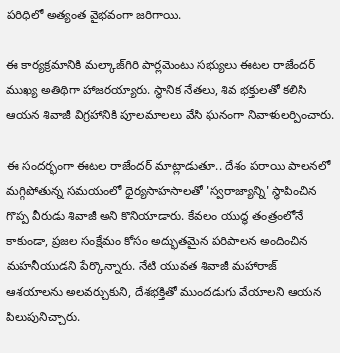పరిధిలో అత్యంత వైభవంగా జరిగాయి.

ఈ కార్యక్రమానికి మల్కాజ్‌గిరి పార్లమెంటు సభ్యులు ఈటల రాజేందర్ ముఖ్య అతిథిగా హాజరయ్యారు. స్థానిక నేతలు, శివ భక్తులతో కలిసి ఆయన శివాజీ విగ్రహానికి పూలమాలలు వేసి ఘనంగా నివాళులర్పించారు.

ఈ సందర్భంగా ఈటల రాజేందర్ మాట్లాడుతూ.. దేశం పరాయి పాలనలో మగ్గిపోతున్న సమయంలో ధైర్యసాహసాలతో 'స్వరాజ్యాన్ని' స్థాపించిన గొప్ప వీరుడు శివాజీ అని కొనియాడారు. కేవలం యుద్ధ తంత్రంలోనే కాకుండా, ప్రజల సంక్షేమం కోసం అద్భుతమైన పరిపాలన అందించిన మహనీయుడని పేర్కొన్నారు. నేటి యువత శివాజీ మహారాజ్ ఆశయాలను అలవర్చుకుని, దేశభక్తితో ముందడుగు వేయాలని ఆయన పిలుపునిచ్చారు.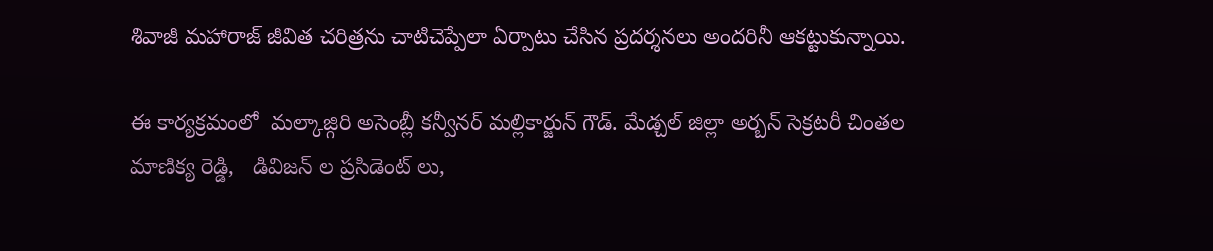శివాజీ మహారాజ్ జీవిత చరిత్రను చాటిచెప్పేలా ఏర్పాటు చేసిన ప్రదర్శనలు అందరినీ ఆకట్టుకున్నాయి.

ఈ కార్యక్రమంలో  మల్కాజ్గిరి అసెంబ్లీ కన్వీనర్ మల్లికార్జున్ గౌడ్. మేడ్చల్ జిల్లా అర్బన్ సెక్రటరీ చింతల మాణిక్య రెడ్డి,   డివిజన్ ల ప్రసిడెంట్ లు,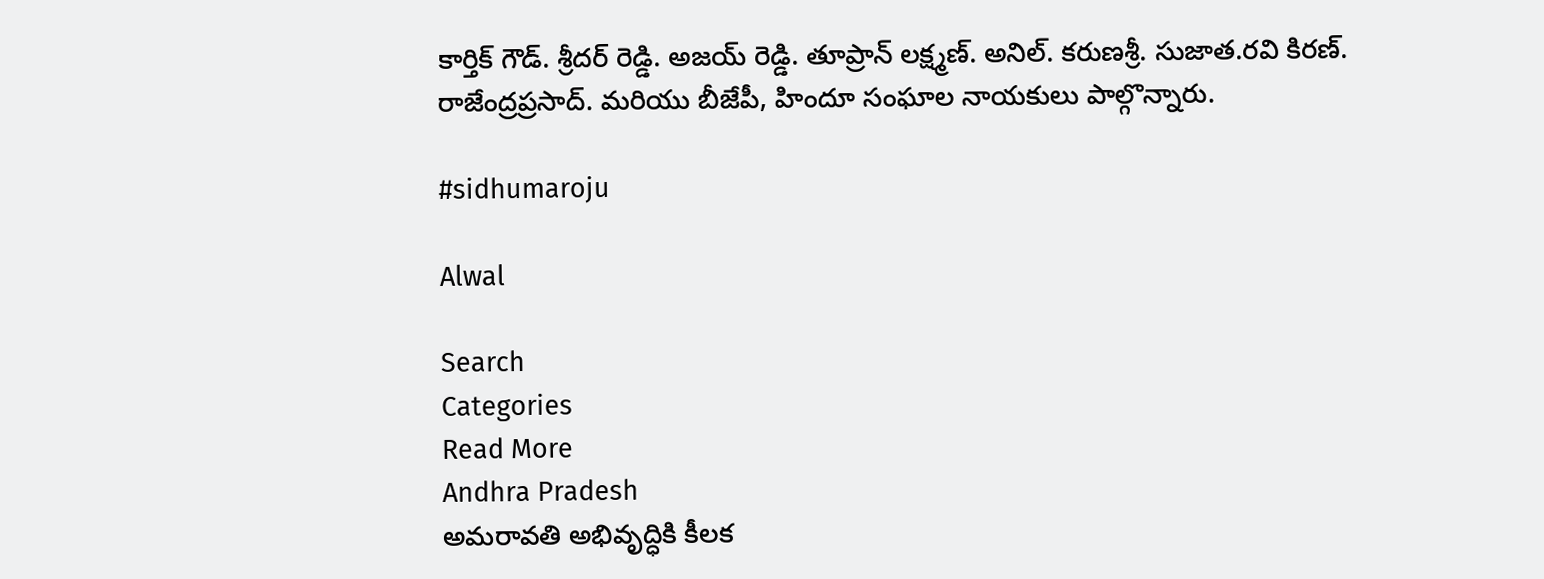కార్తిక్ గౌడ్. శ్రీదర్ రెడ్డి. అజయ్ రెడ్డి. తూప్రాన్ లక్ష్మణ్. అనిల్. కరుణశ్రీ. సుజాత.రవి కిరణ్. రాజేంద్రప్రసాద్. మరియు బీజేపీ, హిందూ సంఘాల నాయకులు పాల్గొన్నారు.

#sidhumaroju

Alwal

Search
Categories
Read More
Andhra Pradesh
అమరావతి అభివృద్ధికి కీలక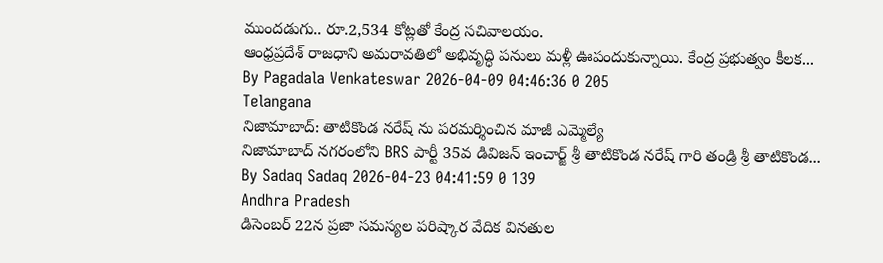ముందడుగు.. రూ.2,534 కోట్లతో కేంద్ర సచివాలయం.
ఆంధ్రప్రదేశ్ రాజధాని అమరావతిలో అభివృద్ధి పనులు మళ్లీ ఊపందుకున్నాయి. కేంద్ర ప్రభుత్వం కీలక...
By Pagadala Venkateswar 2026-04-09 04:46:36 0 205
Telangana
నిజామాబాద్: తాటికొండ నరేష్ ను పరమర్శించిన మాజీ ఎమ్మెల్యే
నిజామాబాద్ నగరంలోని BRS పార్టీ 35వ డివిజన్ ఇంచార్జ్ శ్రీ తాటికొండ నరేష్ గారి తండ్రి శ్రీ తాటికొండ...
By Sadaq Sadaq 2026-04-23 04:41:59 0 139
Andhra Pradesh
డిసెంబర్ 22న ప్రజా సమస్యల పరిష్కార వేదిక వినతుల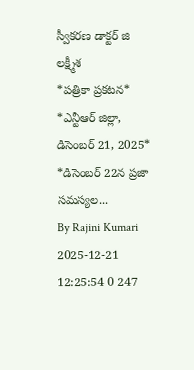స్వీకరణ డాక్టర్ జి లక్ష్మీశ
*పత్రికా ప్రకటన*  *ఎన్టీఆర్ జిల్లా, డిసెంబర్ 21, 2025*   *డిసెంబర్ 22న ప్రజా సమస్యల...
By Rajini Kumari 2025-12-21 12:25:54 0 247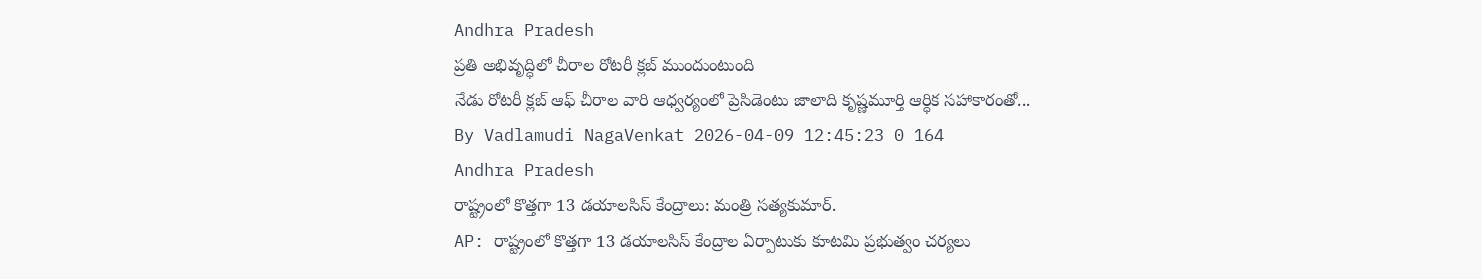Andhra Pradesh
ప్రతి అభివృద్ధిలో చీరాల రోటరీ క్లబ్ ముందుంటుంది
నేడు రోటరీ క్లబ్ ఆఫ్ చీరాల వారి ఆధ్వర్యంలో ప్రెసిడెంటు జాలాది కృష్ణమూర్తి ఆర్ధిక సహాకారంతో...
By Vadlamudi NagaVenkat 2026-04-09 12:45:23 0 164
Andhra Pradesh
రాష్ట్రంలో కొత్తగా 13 డయాలసిస్ కేంద్రాలు: మంత్రి సత్యకుమార్.
AP: రాష్ట్రంలో కొత్తగా 13 డయాలసిస్ కేంద్రాల ఏర్పాటుకు కూటమి ప్రభుత్వం చర్యలు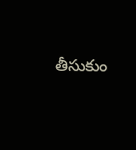తీసుకుం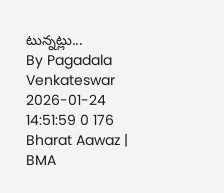టున్నట్లు...
By Pagadala Venkateswar 2026-01-24 14:51:59 0 176
Bharat Aawaz | BMA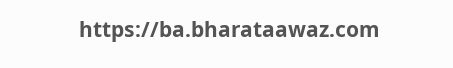https://ba.bharataawaz.com